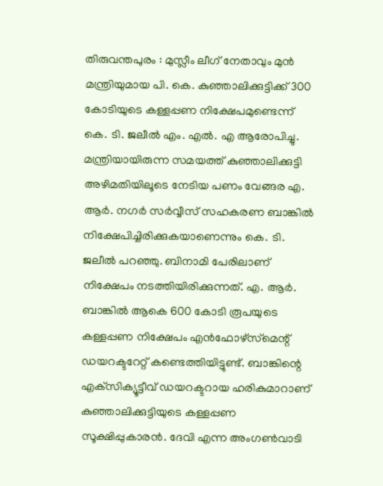തിരുവന്തപുരം : മുസ്ലീം ലീഗ് നേതാവും മുൻ മന്ത്രിയുമായ പി. കെ. കുഞ്ഞാലിക്കുട്ടിക്ക് 300 കോടിയുടെ കള്ളപ്പണ നിക്ഷേപമുണ്ടെന്ന് കെ. ടി. ജലീൽ എം. എൽ. എ ആരോപിച്ചു. മന്ത്രിയായിരുന്ന സമയത്ത് കുഞ്ഞാലിക്കുട്ടി അഴിമതിയിലൂടെ നേടിയ പണം വേങ്ങര എ. ആർ. നഗർ സർവ്വീസ് സഹകരണ ബാങ്കിൽ നിക്ഷേപിച്ചിരിക്കുകയാണെന്നും കെ. ടി. ജലീൽ പറഞ്ഞു. ബിനാമി പേരിലാണ് നിക്ഷേപം നടത്തിയിരിക്കുന്നത്. എ. ആർ. ബാങ്കിൽ ആകെ 600 കോടി രൂപയുടെ കള്ളപ്പണ നിക്ഷേപം എൻഫോഴ്‌സ്‌മെന്റ് ഡയറക്ടറേറ്റ് കണ്ടെത്തിയിട്ടുണ്ട്. ബാങ്കിന്റെ എക്‌സിക്യൂട്ടീവ് ഡയറക്ടറായ ഹരികുമാറാണ് കുഞ്ഞാലിക്കുട്ടിയുടെ കള്ളപ്പണ സൂക്ഷിപ്പുകാരൻ. ദേവി എന്ന അംഗൺവാടി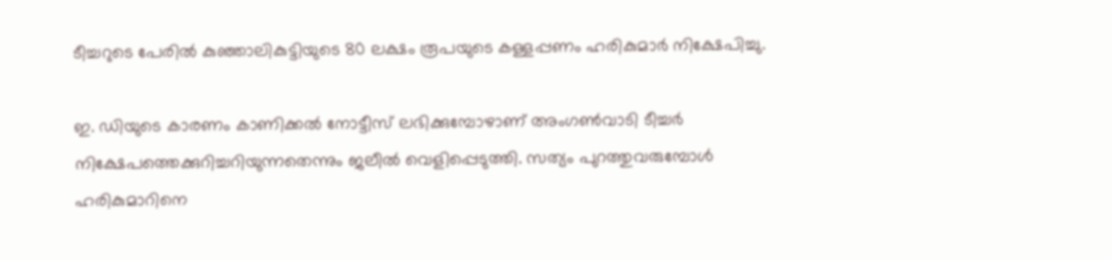ടീച്ചറുടെ പേരിൽ കുഞ്ഞാലികുട്ടിയുടെ 80 ലക്ഷം രൂപയുടെ കള്ളപ്പണം ഹരികുമാർ നിക്ഷേപിച്ചു.

ഇ. ഡിയുടെ കാരണം കാണിക്കൽ നോട്ടീസ് ലഭിക്കുമ്പോഴാണ് അംഗൺവാടി ടീച്ചർ നിക്ഷേപത്തെക്കുറിച്ചറിയുന്നതെന്നും ജലീൽ വെളിപ്പെടുത്തി. സത്യം പുറത്തുവരുമ്പോൾ ഹരികുമാറിനെ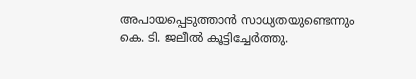അപായപ്പെടുത്താൻ സാധ്യതയുണ്ടെന്നും കെ. ടി. ജലീൽ കൂട്ടിച്ചേർത്തു.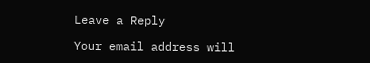Leave a Reply

Your email address will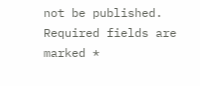not be published. Required fields are marked *